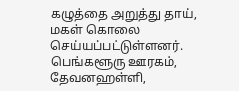கழுத்தை அறுத்து தாய், மகள் கொலை செய்யப்பட்டுள்ளனர்.
பெங்களூரு ஊரகம், தேவனஹள்ளி,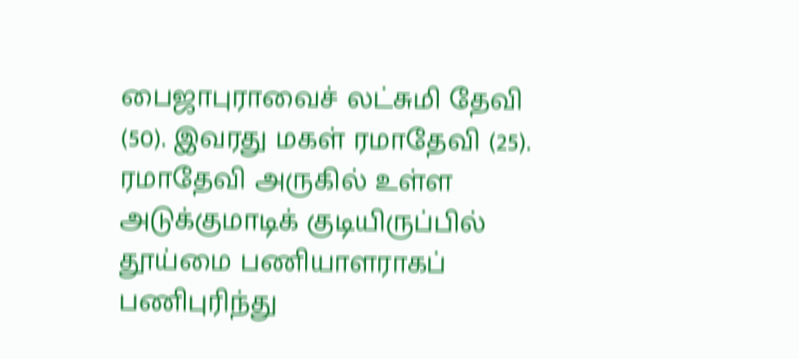பைஜாபுராவைச் லட்சுமி தேவி (50). இவரது மகள் ரமாதேவி (25). ரமாதேவி அருகில் உள்ள அடுக்குமாடிக் குடியிருப்பில் தூய்மை பணியாளராகப் பணிபுரிந்து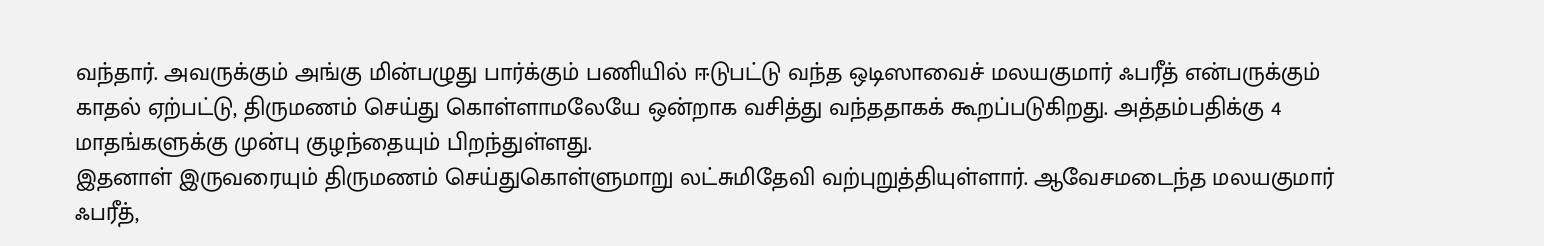வந்தார். அவருக்கும் அங்கு மின்பழுது பார்க்கும் பணியில் ஈடுபட்டு வந்த ஒடிஸாவைச் மலயகுமார் ஃபரீத் என்பருக்கும் காதல் ஏற்பட்டு, திருமணம் செய்து கொள்ளாமலேயே ஒன்றாக வசித்து வந்ததாகக் கூறப்படுகிறது. அத்தம்பதிக்கு 4 மாதங்களுக்கு முன்பு குழந்தையும் பிறந்துள்ளது.
இதனாள் இருவரையும் திருமணம் செய்துகொள்ளுமாறு லட்சுமிதேவி வற்புறுத்தியுள்ளார். ஆவேசமடைந்த மலயகுமார் ஃபரீத்,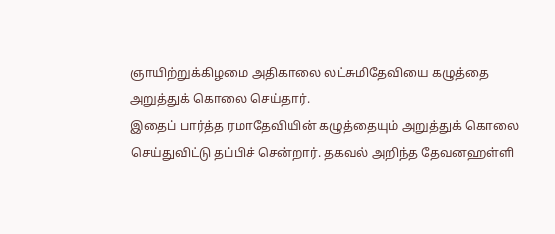ஞாயிற்றுக்கிழமை அதிகாலை லட்சுமிதேவியை கழுத்தை அறுத்துக் கொலை செய்தார்.
இதைப் பார்த்த ரமாதேவியின் கழுத்தையும் அறுத்துக் கொலை செய்துவிட்டு தப்பிச் சென்றார். தகவல் அறிந்த தேவனஹள்ளி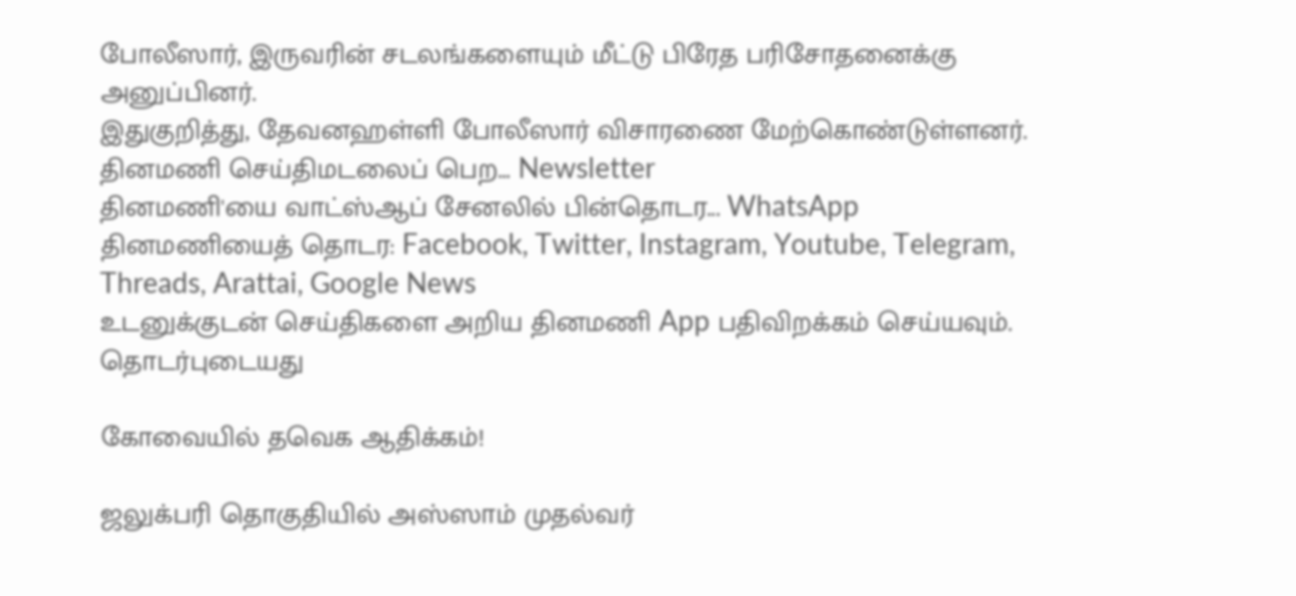போலீஸார், இருவரின் சடலங்களையும் மீட்டு பிரேத பரிசோதனைக்கு அனுப்பினர்.
இதுகுறித்து, தேவனஹள்ளி போலீஸார் விசாரணை மேற்கொண்டுள்ளனர்.
தினமணி செய்திமடலைப் பெற... Newsletter
தினமணி'யை வாட்ஸ்ஆப் சேனலில் பின்தொடர... WhatsApp
தினமணியைத் தொடர: Facebook, Twitter, Instagram, Youtube, Telegram, Threads, Arattai, Google News
உடனுக்குடன் செய்திகளை அறிய தினமணி App பதிவிறக்கம் செய்யவும்.
தொடர்புடையது

கோவையில் தவெக ஆதிக்கம்!

ஜலுக்பரி தொகுதியில் அஸ்ஸாம் முதல்வர்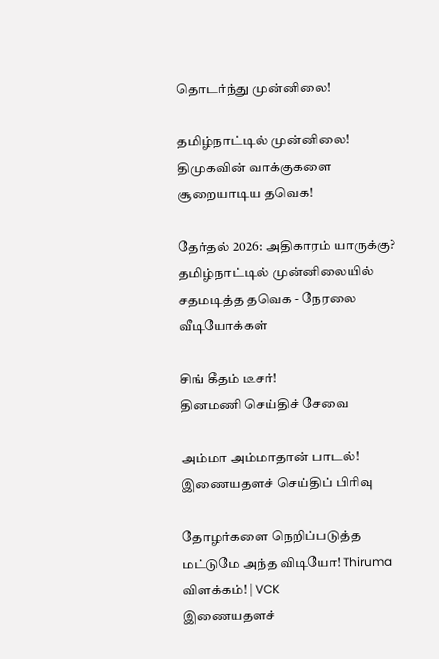தொடர்ந்து முன்னிலை!

தமிழ்நாட்டில் முன்னிலை! திமுகவின் வாக்குகளை சூறையாடிய தவெக!

தேர்தல் 2026: அதிகாரம் யாருக்கு? தமிழ்நாட்டில் முன்னிலையில் சதமடித்த தவெக - நேரலை
வீடியோக்கள்

சிங் கீதம் டீசர்!
தினமணி செய்திச் சேவை

அம்மா அம்மாதான் பாடல்!
இணையதளச் செய்திப் பிரிவு

தோழர்களை நெறிப்படுத்த மட்டுமே அந்த விடியோ! Thiruma விளக்கம்! | VCK
இணையதளச்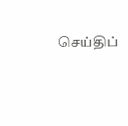செய்திப்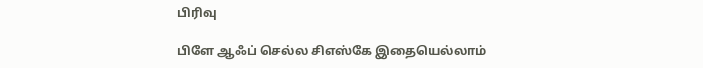பிரிவு

பிளே ஆஃப் செல்ல சிஎஸ்கே இதையெல்லாம்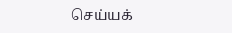செய்யக்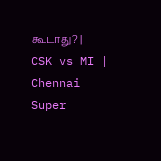கூடாது? | CSK vs MI | Chennai Super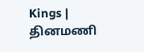Kings |
தினமணி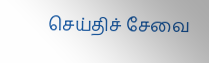செய்திச் சேவை